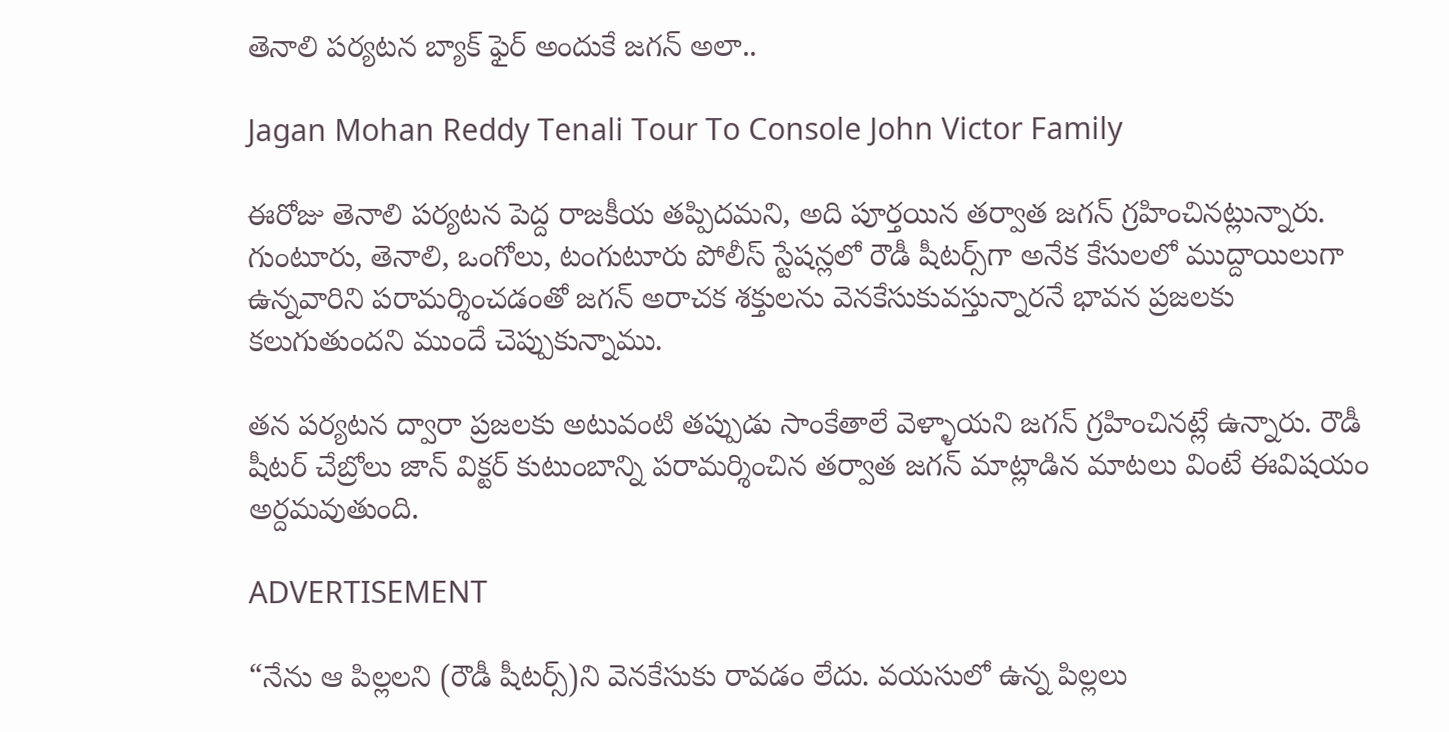తెనాలి పర్యటన బ్యాక్ ఫైర్ అందుకే జగన్ అలా..

Jagan Mohan Reddy Tenali Tour To Console John Victor Family

ఈరోజు తెనాలి పర్యటన పెద్ద రాజకీయ తప్పిదమని, అది పూర్తయిన తర్వాత జగన్‌ గ్రహించినట్లున్నారు. గుంటూరు, తెనాలి, ఒంగోలు, టంగుటూరు పోలీస్ స్టేషన్లలో రౌడీ షీటర్స్‌గా అనేక కేసులలో ముద్దాయిలుగా ఉన్నవారిని పరామర్శించడంతో జగన్‌ అరాచక శక్తులను వెనకేసుకువస్తున్నారనే భావన ప్రజలకు కలుగుతుందని ముందే చెప్పుకున్నాము.

తన పర్యటన ద్వారా ప్రజలకు అటువంటి తప్పుడు సాంకేతాలే వెళ్ళాయని జగన్‌ గ్రహించినట్లే ఉన్నారు. రౌడీ షీటర్ చేబ్రోలు జాన్ విక్టర్ కుటుంబాన్ని పరామర్శించిన తర్వాత జగన్‌ మాట్లాడిన మాటలు వింటే ఈవిషయం అర్దమవుతుంది.

ADVERTISEMENT

“నేను ఆ పిల్లలని (రౌడీ షీటర్స్)ని వెనకేసుకు రావడం లేదు. వయసులో ఉన్న పిల్లలు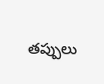తప్పులు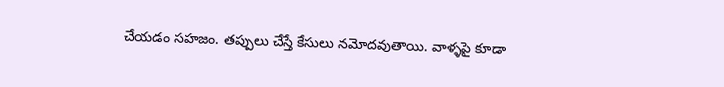చేయడం సహజం. తప్పులు చేస్తే కేసులు నమోదవుతాయి. వాళ్ళపై కూడా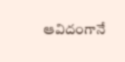ఆవిదంగానే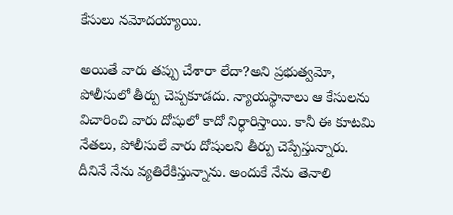కేసులు నమోదయ్యాయి.

అయితే వారు తప్పు చేశారా లేదా?అని ప్రభుత్వమో, పోలీసులో తీర్పు చెప్పకూడదు. న్యాయస్థానాలు ఆ కేసులను విచారించి వారు దోషులో కాదో నిర్ధారిస్తాయి. కానీ ఈ కూటమి నేతలు, పోలీసులే వారు దోషులని తీర్పు చెప్పేస్తున్నారు. దీనినే నేను వ్యతిరేకిస్తున్నాను. అందుకే నేను తెనాలి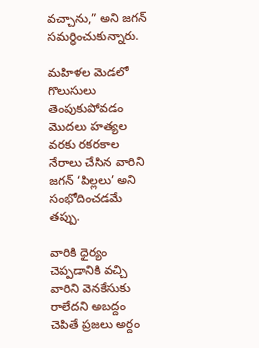వచ్చాను,” అని జగన్‌ సమర్ధించుకున్నారు.

మహిళల మెడలో గొలుసులు తెంపుకుపోవడం మొదలు హత్యల వరకు రకరకాల నేరాలు చేసిన వారిని జగన్‌ ‘పిల్లలు’ అని సంభోదించడమే తప్పు.

వారికి ధైర్యం చెప్పడానికి వచ్చి వారిని వెనకేసుకు రాలేదని అబద్దం చెపితే ప్రజలు అర్దం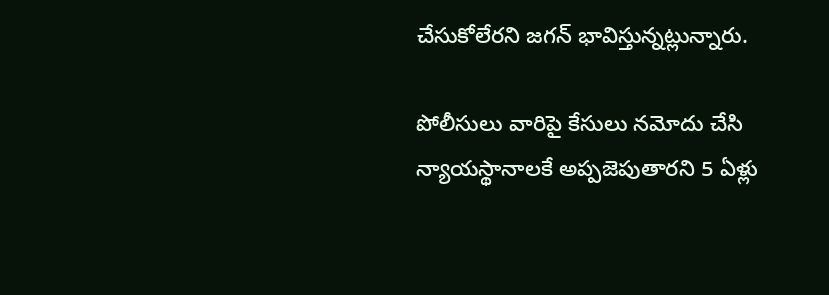చేసుకోలేరని జగన్‌ భావిస్తున్నట్లున్నారు.

పోలీసులు వారిపై కేసులు నమోదు చేసి న్యాయస్థానాలకే అప్పజెపుతారని 5 ఏళ్లు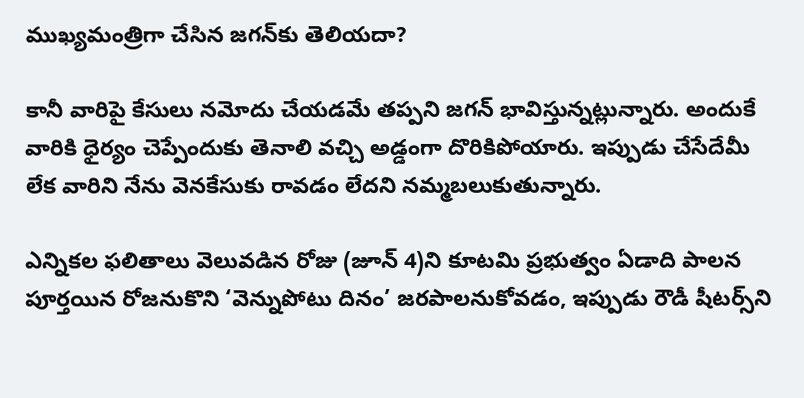ముఖ్యమంత్రిగా చేసిన జగన్‌కు తెలియదా?

కానీ వారిపై కేసులు నమోదు చేయడమే తప్పని జగన్‌ భావిస్తున్నట్లున్నారు. అందుకే వారికి ధైర్యం చెప్పేందుకు తెనాలి వచ్చి అడ్డంగా దొరికిపోయారు. ఇప్పుడు చేసేదేమీ లేక వారిని నేను వెనకేసుకు రావడం లేదని నమ్మబలుకుతున్నారు.

ఎన్నికల ఫలితాలు వెలువడిన రోజు (జూన్ 4)ని కూటమి ప్రభుత్వం ఏడాది పాలన పూర్తయిన రోజనుకొని ‘వెన్నుపోటు దినం’ జరపాలనుకోవడం, ఇప్పుడు రౌడీ షీటర్స్‌ని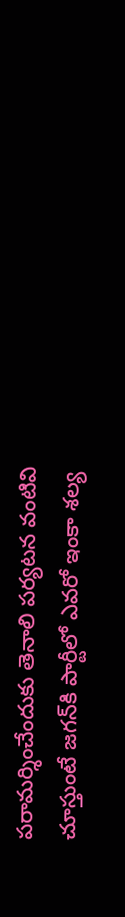పరామర్శించేందుకు తెనాలి పర్యటన వంటివి చూస్తుంటే జగన్‌కి పార్టీలో ఎవరో ఇంకా శల్య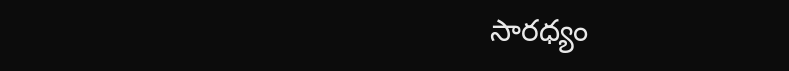సారధ్యం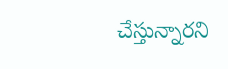చేస్తున్నారని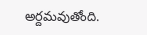అర్దమవుతోంది.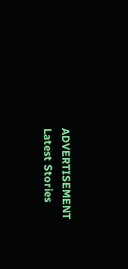ADVERTISEMENT
Latest Stories